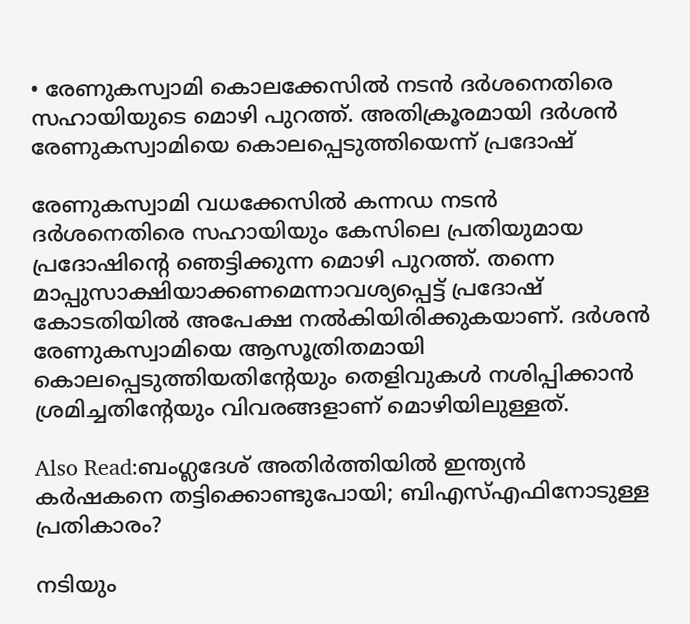• രേണുകസ്വാമി കൊലക്കേസില്‍ നടന്‍ ദര്‍ശനെതിരെ സഹായിയുടെ മൊഴി പുറത്ത്. അതിക്രൂരമായി ദര്‍ശന്‍ രേണുകസ്വാമിയെ കൊലപ്പെടുത്തിയെന്ന് പ്രദോഷ്

രേണുകസ്വാമി വധക്കേസില്‍ കന്നഡ നടന്‍ ദര്‍ശനെതിരെ സഹായിയും കേസിലെ പ്രതിയുമായ പ്രദോഷിന്റെ ഞെട്ടിക്കുന്ന മൊഴി പുറത്ത്. തന്നെ മാപ്പുസാക്ഷിയാക്കണമെന്നാവശ്യപ്പെട്ട് പ്രദോഷ് കോടതിയില്‍ അപേക്ഷ നല്‍കിയിരിക്കുകയാണ്. ദര്‍ശന്‍ രേണുകസ്വാമിയെ ആസൂത്രിതമായി കൊലപ്പെടുത്തിയതിന്റേയും തെളിവുകള്‍ നശിപ്പിക്കാന്‍ ശ്രമിച്ചതിന്റേയും വിവരങ്ങളാണ് മൊഴിയിലുള്ളത്.

Also Read:ബംഗ്ലദേശ് അതിര്‍ത്തിയില്‍ ഇന്ത്യന്‍ കര്‍ഷകനെ തട്ടിക്കൊണ്ടുപോയി; ബിഎസ്എഫിനോടുള്ള പ്രതികാരം?

നടിയും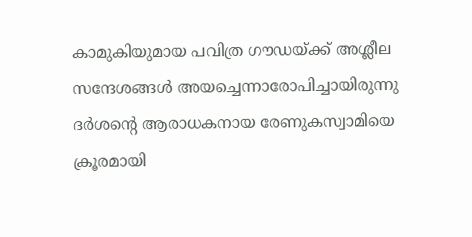കാമുകിയുമായ പവിത്ര ഗൗഡയ്ക്ക് അശ്ലീല സന്ദേശങ്ങള്‍ അയച്ചെന്നാരോപിച്ചായിരുന്നു ദര്‍ശന്റെ ആരാധകനായ രേണുകസ്വാമിയെ ക്രൂരമായി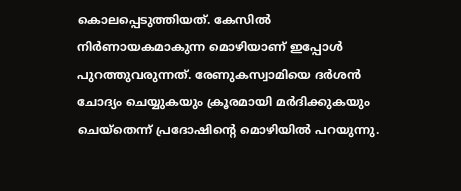കൊലപ്പെടുത്തിയത്. കേസില്‍ നിര്‍ണായകമാകുന്ന മൊഴിയാണ് ഇപ്പോള്‍ പുറത്തുവരുന്നത്. രേണുകസ്വാമിയെ ദര്‍ശന്‍ ചോദ്യം ചെയ്യുകയും ക്രൂരമായി മര്‍ദിക്കുകയും ചെയ്തെന്ന് പ്രദോഷിന്റെ മൊഴിയില്‍ പറയുന്നു.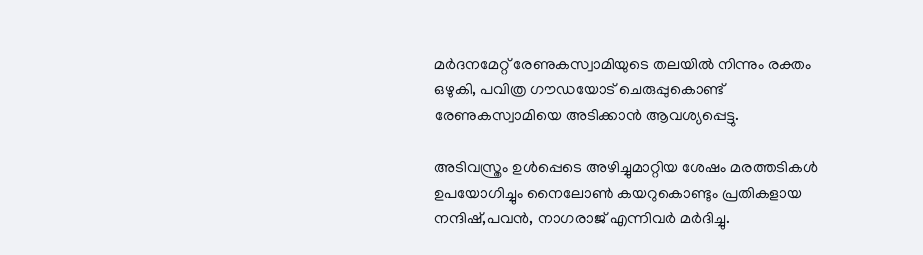മര്‍ദനമേറ്റ് രേണുകസ്വാമിയുടെ തലയില്‍ നിന്നും രക്തം ഒഴുകി, പവിത്ര ഗൗഡയോട് ചെരുപ്പുകൊണ്ട് രേണുകസ്വാമിയെ അടിക്കാന്‍ ആവശ്യപ്പെട്ടു.

അടിവസ്ത്രം ഉള്‍പ്പെടെ അഴിച്ചുമാറ്റിയ ശേഷം മരത്തടികള്‍ ഉപയോഗിച്ചും നൈലോണ്‍ കയറുകൊണ്ടും പ്രതികളായ നന്ദിഷ്,പവൻ, നാഗരാജ് എന്നിവര്‍ മര്‍ദിച്ചു.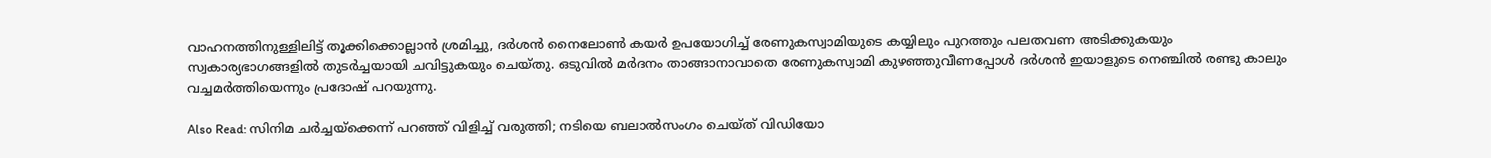വാഹനത്തിനുള്ളിലിട്ട് തൂക്കിക്കൊല്ലാന്‍ ശ്രമിച്ചു, ദര്‍ശന്‍ നൈലോണ്‍ കയര്‍ ഉപയോഗിച്ച് രേണുകസ്വാമിയുടെ കയ്യിലും പുറത്തും പലതവണ അടിക്കുകയും സ്വകാര്യഭാഗങ്ങളില്‍ തുടര്‍ച്ചയായി ചവിട്ടുകയും ചെയ്തു. ഒടുവില്‍ മര്‍ദനം താങ്ങാനാവാതെ രേണുകസ്വാമി കുഴഞ്ഞുവീണപ്പോള്‍ ദര്‍ശന്‍ ഇയാളുടെ നെഞ്ചില്‍ രണ്ടു കാലും വച്ചമര്‍ത്തിയെന്നും പ്രദോഷ് പറയുന്നു.

Also Read: സിനിമ ചര്‍ച്ചയ്ക്കെന്ന് പറഞ്ഞ് വിളിച്ച് വരുത്തി; നടിയെ ബലാല്‍സംഗം ചെയ്ത് വിഡിയോ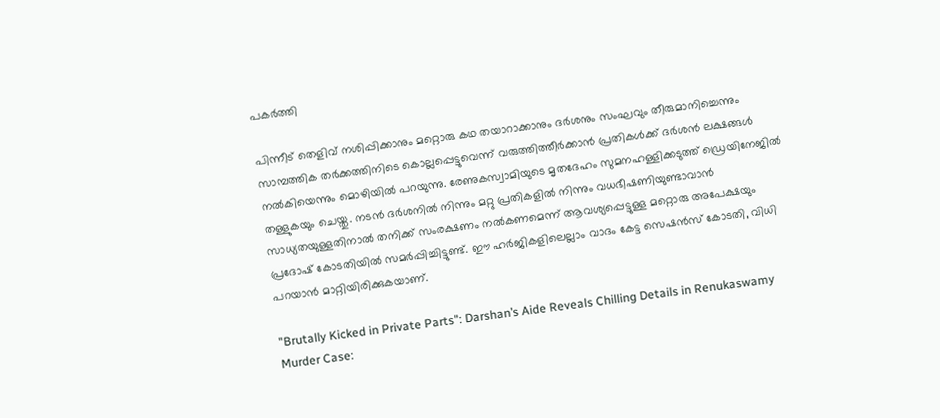പകര്‍ത്തി

പിന്നീട് തെളിവ് നശിപ്പിക്കാനും മറ്റൊരു കഥ തയാറാക്കാനും ദര്‍ശനും സംഘവും തീരുമാനിച്ചെന്നും സാമ്പത്തിക തര്‍ക്കത്തിനിടെ കൊല്ലപ്പെട്ടുവെന്ന് വരുത്തിത്തീര്‍ക്കാന്‍ പ്രതികള്‍ക്ക് ദര്‍ശന്‍ ലക്ഷങ്ങള്‍ നല്‍കിയെന്നും മൊഴിയില്‍ പറയുന്നു. രേണുകസ്വാമിയുടെ മൃതദേഹം സുമനഹള്ളിക്കടുത്ത് ഡ്രെയിനേജില്‍ തള്ളുകയും ചെയ്തു. നടന്‍ ദര്‍ശനില്‍ നിന്നും മറ്റു പ്രതികളില്‍ നിന്നും വധഭീഷണിയുണ്ടാവാന്‍ സാധ്യതയുള്ളതിനാല്‍ തനിക്ക് സംരക്ഷണം നല്‍കണമെന്ന് ആവശ്യപ്പെട്ടുള്ള മറ്റൊരു അപേക്ഷയും പ്രദോഷ് കോടതിയില്‍ സമര്‍പ്പിച്ചിട്ടുണ്ട്. ഈ ഹർജികളിലെല്ലാം വാദം കേട്ട സെഷൻസ് കോടതി, വിധി പറയാൻ മാറ്റിയിരിക്കുകയാണ്.

"Brutally Kicked in Private Parts": Darshan’s Aide Reveals Chilling Details in Renukaswamy Murder Case: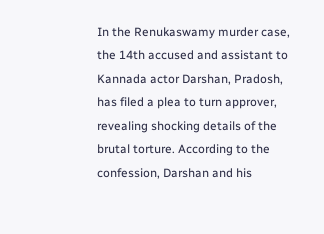In the Renukaswamy murder case, the 14th accused and assistant to Kannada actor Darshan, Pradosh, has filed a plea to turn approver, revealing shocking details of the brutal torture. According to the confession, Darshan and his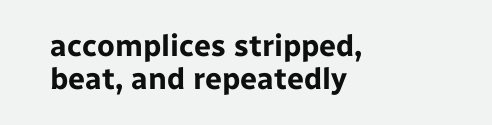accomplices stripped, beat, and repeatedly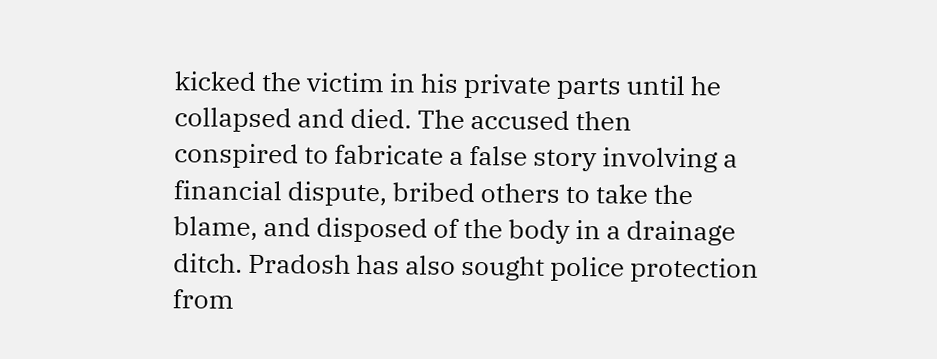kicked the victim in his private parts until he collapsed and died. The accused then conspired to fabricate a false story involving a financial dispute, bribed others to take the blame, and disposed of the body in a drainage ditch. Pradosh has also sought police protection from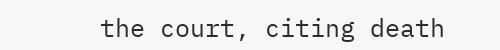the court, citing death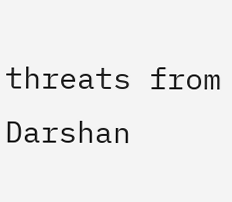threats from Darshan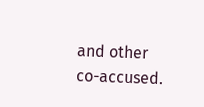and other co-accused.